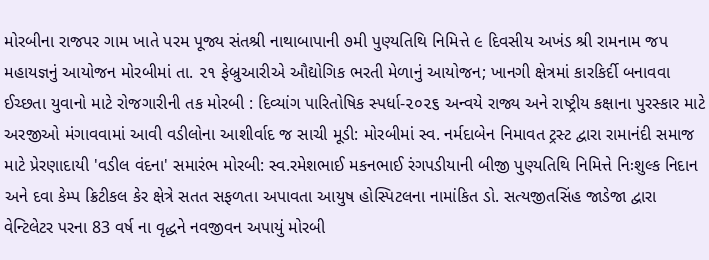મોરબીના રાજપર ગામ ખાતે પરમ પૂજ્ય સંતશ્રી નાથાબાપાની ૭મી પુણ્યતિથિ નિમિત્તે ૯ દિવસીય અખંડ શ્રી રામનામ જપ મહાયજ્ઞનું આયોજન મોરબીમાં તા. ૨૧ ફેબ્રુઆરીએ ઔદ્યોગિક ભરતી મેળાનું આયોજન; ખાનગી ક્ષેત્રમાં કારકિર્દી બનાવવા ઈચ્છતા યુવાનો માટે રોજગારીની તક મોરબી : દિવ્યાંગ પારિતોષિક સ્પર્ધા-૨૦૨૬ અન્વયે રાજ્ય અને રાષ્ટ્રીય કક્ષાના પુરસ્કાર માટે અરજીઓ મંગાવવામાં આવી વડીલોના આશીર્વાદ જ સાચી મૂડી: મોરબીમાં સ્વ. નર્મદાબેન નિમાવત ટ્રસ્ટ દ્વારા રામાનંદી સમાજ માટે પ્રેરણાદાયી 'વડીલ વંદના' સમારંભ મોરબી: સ્વ.રમેશભાઈ મકનભાઈ રંગપડીયાની બીજી પુણ્યતિથિ નિમિત્તે નિઃશુલ્ક નિદાન અને દવા કેમ્પ ક્રિટીકલ કેર ક્ષેત્રે સતત સફળતા અપાવતા આયુષ હોસ્પિટલના નામાંકિત ડો. સત્યજીતસિંહ જાડેજા દ્વારા વેન્ટિલેટર પરના 83 વર્ષ ના વૃદ્ધને નવજીવન અપાયું મોરબી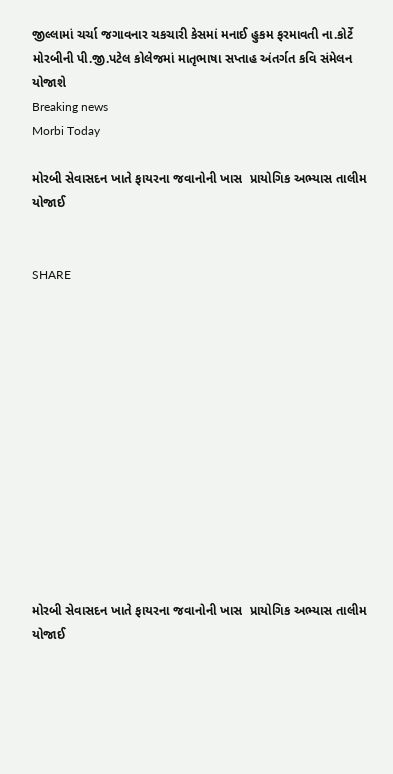જીલ્લામાં ચર્ચા જગાવનાર ચકચારી કેસમાં મનાઈ હુકમ ફરમાવતી ના.કોર્ટે મોરબીની પી.જી.પટેલ કોલેજમાં માતૃભાષા સપ્તાહ અંતર્ગત કવિ સંમેલન યોજાશે
Breaking news
Morbi Today

મોરબી સેવાસદન ખાતે ફાયરના જવાનોની ખાસ  પ્રાયોગિક અભ્યાસ તાલીમ યોજાઈ


SHARE













મોરબી સેવાસદન ખાતે ફાયરના જવાનોની ખાસ  પ્રાયોગિક અભ્યાસ તાલીમ યોજાઈ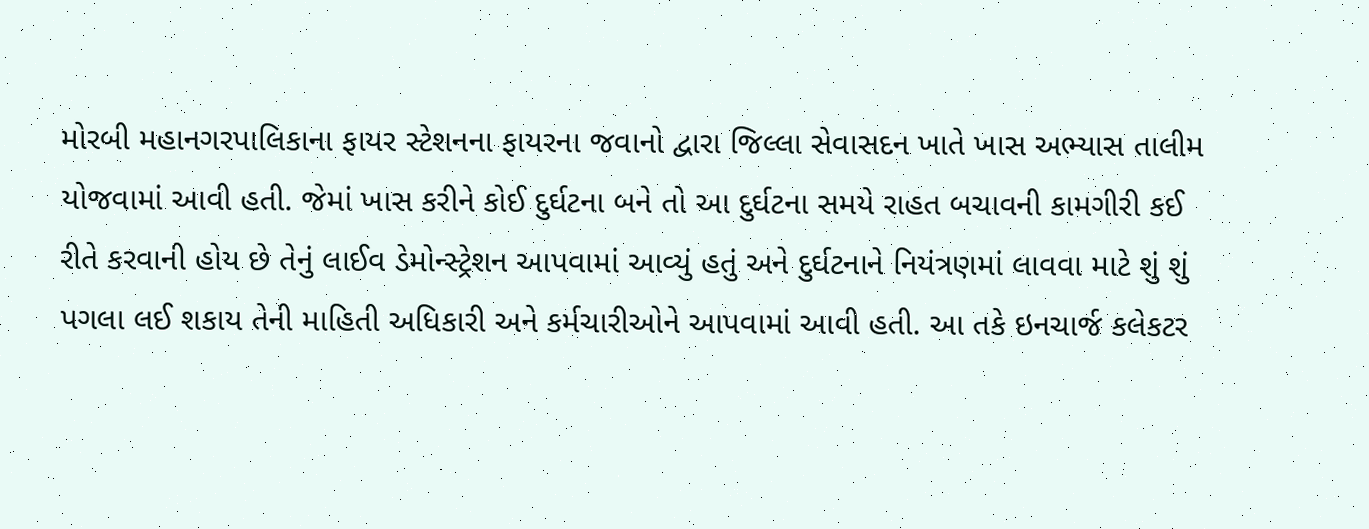મોરબી મહાનગરપાલિકાના ફાયર સ્ટેશનના ફાયરના જવાનો દ્વારા જિલ્લા સેવાસદન ખાતે ખાસ અભ્યાસ તાલીમ યોજવામાં આવી હતી. જેમાં ખાસ કરીને કોઈ દુર્ઘટના બને તો આ દુર્ઘટના સમયે રાહત બચાવની કામગીરી કઈ રીતે કરવાની હોય છે તેનું લાઈવ ડેમોન્સ્ટ્રેશન આપવામાં આવ્યું હતું અને દુર્ઘટનાને નિયંત્રણમાં લાવવા માટે શું શું પગલા લઈ શકાય તેની માહિતી અધિકારી અને કર્મચારીઓને આપવામાં આવી હતી. આ તકે ઇનચાર્જ કલેકટર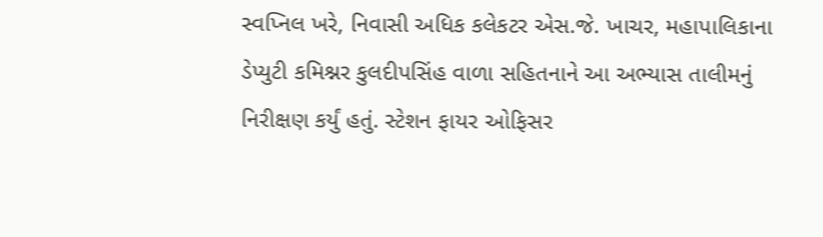સ્વપ્નિલ ખરે, નિવાસી અધિક કલેકટર એસ.જે. ખાચર, મહાપાલિકાના ડેપ્યુટી કમિશ્નર કુલદીપસિંહ વાળા સહિતનાને આ અભ્યાસ તાલીમનું નિરીક્ષણ કર્યું હતું. સ્ટેશન ફાયર ઓફિસર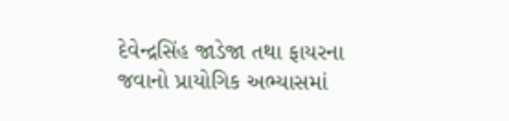દેવેન્દ્રસિંહ જાડેજા તથા ફાયરના જવાનો પ્રાયોગિક અભ્યાસમાં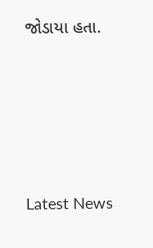જોડાયા હતા.








Latest News